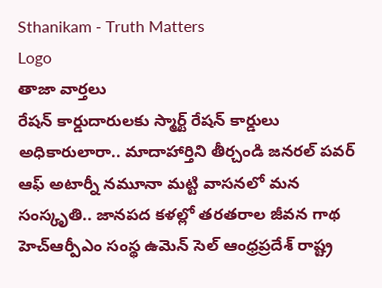Sthanikam - Truth Matters
Logo
తాజా వార్తలు
రేషన్ కార్డుదారులకు స్మార్ట్ రేషన్ కార్డులు అధికారులారా.. మాదాహార్తిని తీర్చండి జనరల్ పవర్ ఆఫ్ అటార్నీ నమూనా మట్టి వాసనలో మన సంస్కృతి.. జానపద కళల్లో తరతరాల జీవన గాథ హెచ్ఆర్పీఎం సంస్థ ఉమెన్ సెల్ ఆంధ్రప్రదేశ్ రాష్ట్ర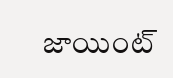జాయింట్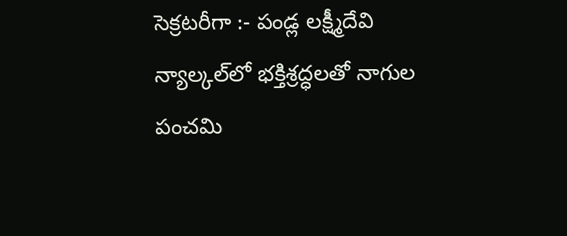సెక్రటరీగా :- పండ్ల లక్ష్మీదేవి న్యాల్కల్‌లో భక్తిశ్రద్ధలతో నాగుల పంచమి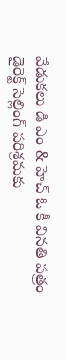వేడుకలు డి ఎం & హెచ్ ఓ కీ వినతి పత్రం డైరెక్ట్ సెల్లింగ్ పరిశ్రమకు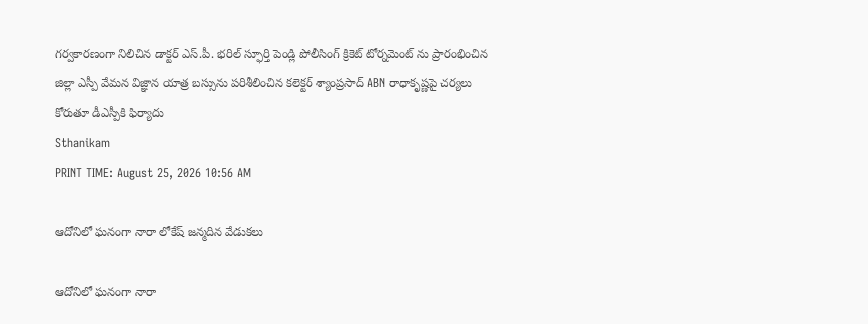గర్వకారణంగా నిలిచిన డాక్టర్ ఎస్.పీ. భరిల్ స్ఫూర్తి పెండ్లి పోలీసింగ్ క్రికెట్ టోర్నమెంట్ ను ప్రారంభించిన జిల్లా ఎస్పీ వేమన విజ్ఞాన యాత్ర బస్సును పరిశీలించిన కలెక్టర్ శ్యాంప్రసాద్ ABN రాధాకృష్ణపై చర్యలు కోరుతూ డీఎస్పీకి ఫిర్యాదు
Sthanikam
PRINT TIME: August 25, 2026 10:56 AM

ఆదోనిలో ఘనంగా నారా లోకేష్ జన్మదిన వేడుకలు

ఆదోనిలో ఘనంగా నారా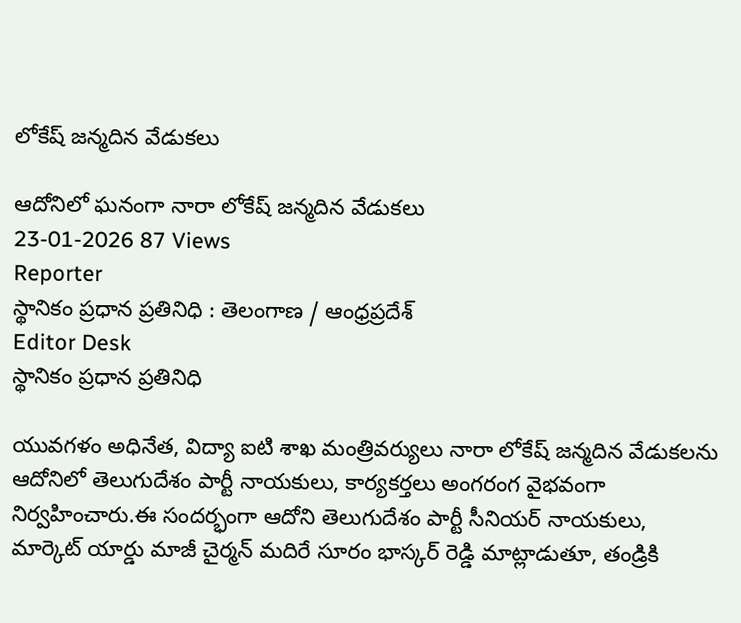లోకేష్ జన్మదిన వేడుకలు

ఆదోనిలో ఘనంగా నారా లోకేష్ జన్మదిన వేడుకలు
23-01-2026 87 Views
Reporter
స్థానికం ప్రధాన ప్రతినిధి : తెలంగాణ / ఆంధ్రప్రదేశ్
Editor Desk
స్థానికం ప్రధాన ప్రతినిధి

యువగళం అధినేత, విద్యా ఐటి శాఖ మంత్రివర్యులు నారా లోకేష్ జన్మదిన వేడుకలను ఆదోనిలో తెలుగుదేశం పార్టీ నాయకులు, కార్యకర్తలు అంగరంగ వైభవంగా నిర్వహించారు.ఈ సందర్భంగా ఆదోని తెలుగుదేశం పార్టీ సీనియర్ నాయకులు, మార్కెట్ యార్డు మాజీ చైర్మన్ మదిరే సూరం భాస్కర్ రెడ్డి మాట్లాడుతూ, తండ్రికి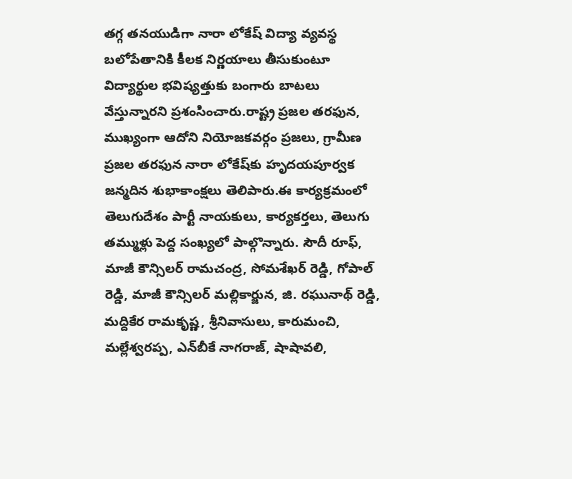తగ్గ తనయుడిగా నారా లోకేష్ విద్యా వ్యవస్థ బలోపేతానికి కీలక నిర్ణయాలు తీసుకుంటూ విద్యార్థుల భవిష్యత్తుకు బంగారు బాటలు వేస్తున్నారని ప్రశంసించారు.రాష్ట్ర ప్రజల తరఫున, ముఖ్యంగా ఆదోని నియోజకవర్గం ప్రజలు, గ్రామీణ ప్రజల తరఫున నారా లోకేష్‌కు హృదయపూర్వక జన్మదిన శుభాకాంక్షలు తెలిపారు.ఈ కార్యక్రమంలో తెలుగుదేశం పార్టీ నాయకులు, కార్యకర్తలు, తెలుగు తమ్ముళ్లు పెద్ద సంఖ్యలో పాల్గొన్నారు. సౌదీ రూఫ్, మాజీ కౌన్సిలర్ రామచంద్ర, సోమశేఖర్ రెడ్డి, గోపాల్ రెడ్డి, మాజీ కౌన్సిలర్ మల్లికార్జున, జి. రఘునాథ్ రెడ్డి, మద్దికేర రామకృష్ణ, శ్రీనివాసులు, కారుమంచి, మల్లేశ్వరప్ప, ఎన్‌బీకే నాగరాజ్, షాషావలి,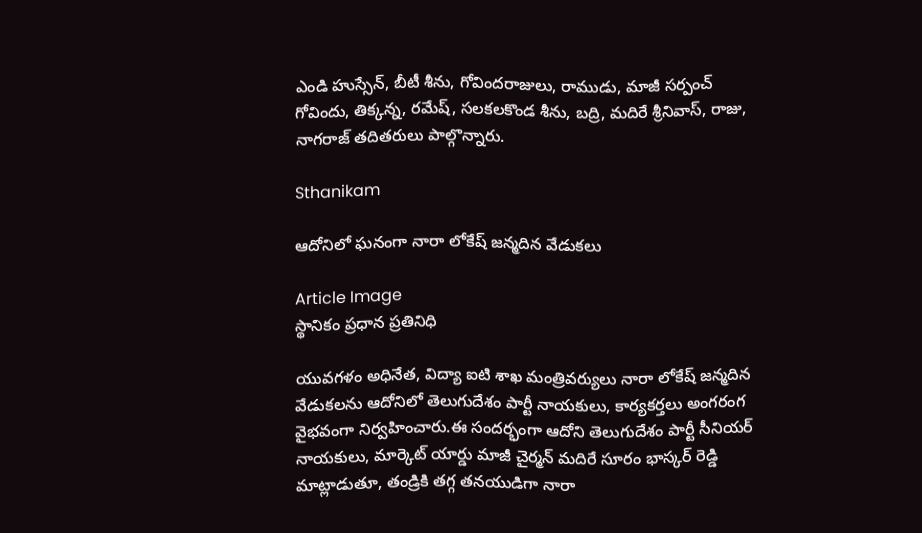ఎండి హుస్సేన్, బీటీ శీను, గోవిందరాజులు, రాముడు, మాజీ సర్పంచ్ గోవిందు, తిక్కన్న, రమేష్, సలకలకొండ శీను, బద్రి, మదిరే శ్రీనివాస్, రాజు, నాగరాజ్ తదితరులు పాల్గొన్నారు.

Sthanikam

ఆదోనిలో ఘనంగా నారా లోకేష్ జన్మదిన వేడుకలు

Article Image
స్థానికం ప్రధాన ప్రతినిధి

యువగళం అధినేత, విద్యా ఐటి శాఖ మంత్రివర్యులు నారా లోకేష్ జన్మదిన వేడుకలను ఆదోనిలో తెలుగుదేశం పార్టీ నాయకులు, కార్యకర్తలు అంగరంగ వైభవంగా నిర్వహించారు.ఈ సందర్భంగా ఆదోని తెలుగుదేశం పార్టీ సీనియర్ నాయకులు, మార్కెట్ యార్డు మాజీ చైర్మన్ మదిరే సూరం భాస్కర్ రెడ్డి మాట్లాడుతూ, తండ్రికి తగ్గ తనయుడిగా నారా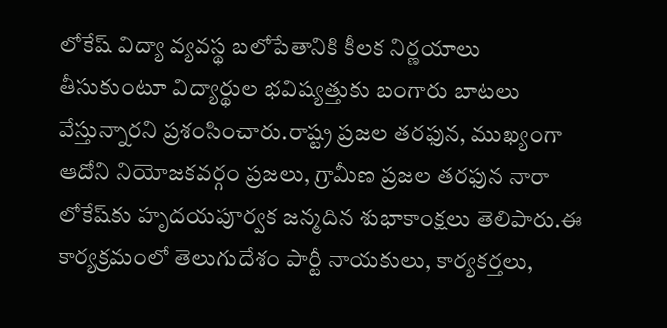లోకేష్ విద్యా వ్యవస్థ బలోపేతానికి కీలక నిర్ణయాలు తీసుకుంటూ విద్యార్థుల భవిష్యత్తుకు బంగారు బాటలు వేస్తున్నారని ప్రశంసించారు.రాష్ట్ర ప్రజల తరఫున, ముఖ్యంగా ఆదోని నియోజకవర్గం ప్రజలు, గ్రామీణ ప్రజల తరఫున నారా లోకేష్‌కు హృదయపూర్వక జన్మదిన శుభాకాంక్షలు తెలిపారు.ఈ కార్యక్రమంలో తెలుగుదేశం పార్టీ నాయకులు, కార్యకర్తలు,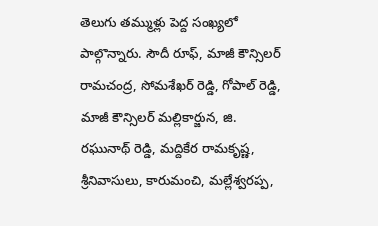తెలుగు తమ్ముళ్లు పెద్ద సంఖ్యలో పాల్గొన్నారు. సౌదీ రూఫ్, మాజీ కౌన్సిలర్ రామచంద్ర, సోమశేఖర్ రెడ్డి, గోపాల్ రెడ్డి, మాజీ కౌన్సిలర్ మల్లికార్జున, జి. రఘునాథ్ రెడ్డి, మద్దికేర రామకృష్ణ, శ్రీనివాసులు, కారుమంచి, మల్లేశ్వరప్ప,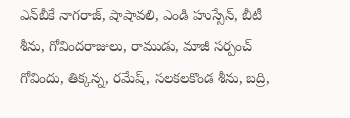ఎన్‌బీకే నాగరాజ్, షాషావలి, ఎండి హుస్సేన్, బీటీ శీను, గోవిందరాజులు, రాముడు, మాజీ సర్పంచ్ గోవిందు, తిక్కన్న, రమేష్, సలకలకొండ శీను, బద్రి,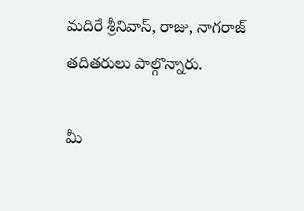మదిరే శ్రీనివాస్, రాజు, నాగరాజ్ తదితరులు పాల్గొన్నారు.

మీ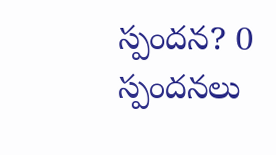స్పందన? 0 స్పందనలు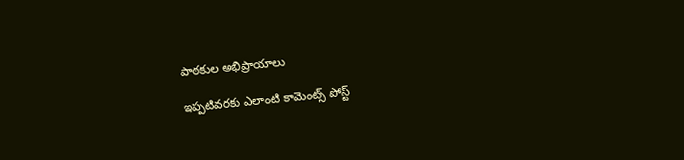పాఠకుల అభిప్రాయాలు

ఇప్పటివరకు ఎలాంటి కామెంట్స్ పోస్ట్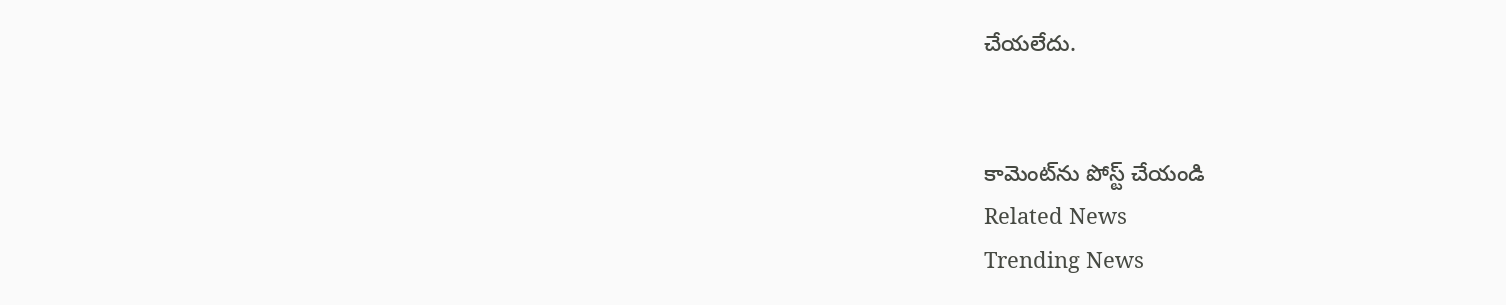చేయలేదు.


కామెంట్‌ను పోస్ట్ చేయండి
Related News
Trending News